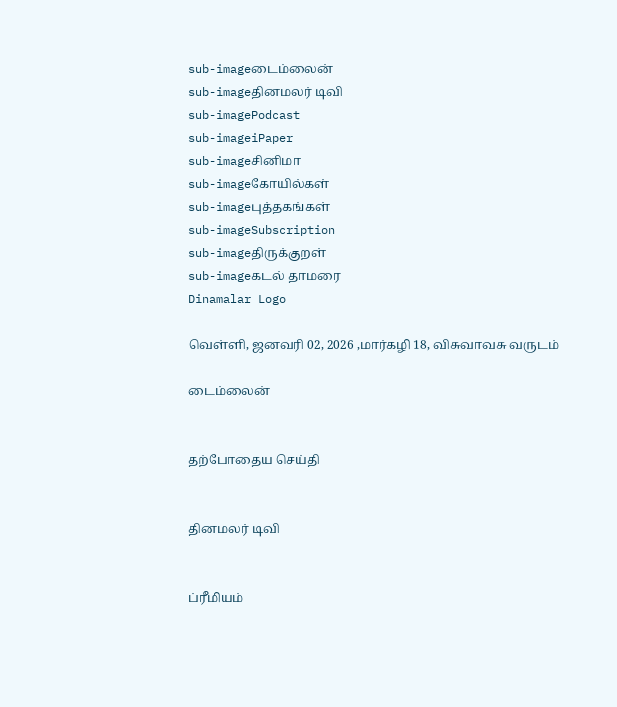sub-imageடைம்லைன்
sub-imageதினமலர் டிவி
sub-imagePodcast
sub-imageiPaper
sub-imageசினிமா
sub-imageகோயில்கள்
sub-imageபுத்தகங்கள்
sub-imageSubscription
sub-imageதிருக்குறள்
sub-imageகடல் தாமரை
Dinamalar Logo

வெள்ளி, ஜனவரி 02, 2026 ,மார்கழி 18, விசுவாவசு வருடம்

டைம்லைன்


தற்போதைய செய்தி


தினமலர் டிவி


ப்ரீமியம்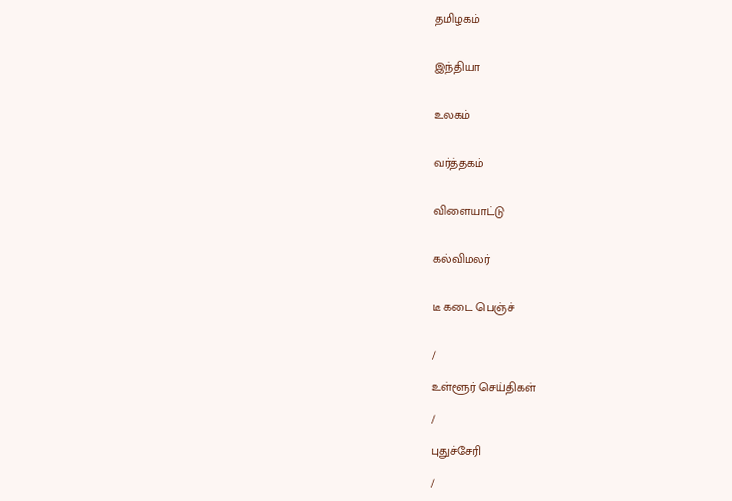தமிழகம்


இந்தியா


உலகம்


வர்த்தகம்


விளையாட்டு


கல்விமலர்


டீ கடை பெஞ்ச்


/

உள்ளூர் செய்திகள்

/

புதுச்சேரி

/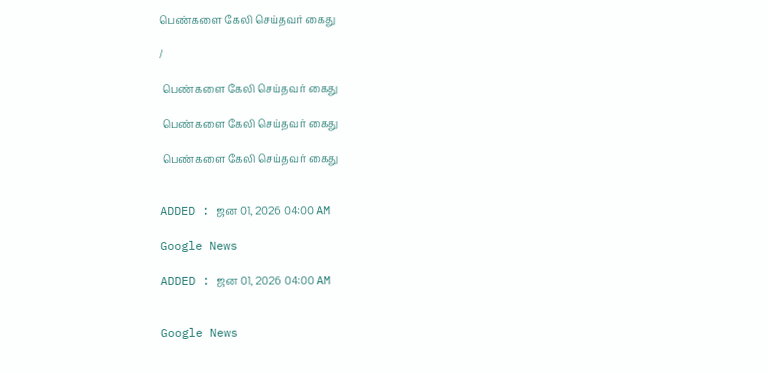பெண்களை கேலி செய்தவர் கைது

/

 பெண்களை கேலி செய்தவர் கைது

 பெண்களை கேலி செய்தவர் கைது

 பெண்களை கேலி செய்தவர் கைது


ADDED : ஜன 01, 2026 04:00 AM

Google News

ADDED : ஜன 01, 2026 04:00 AM


Google News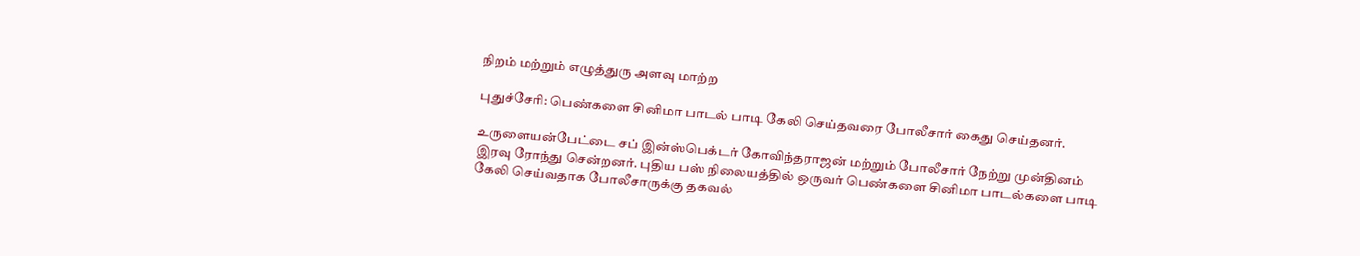நிறம் மற்றும் எழுத்துரு அளவு மாற்ற

புதுச்சேரி: பெண்களை சினிமா பாடல் பாடி கேலி செய்தவரை போலீசார் கைது செய்தனர்.

உருளையன்பேட்டை சப் இன்ஸ்பெக்டர் கோவிந்தராஜன் மற்றும் போலீசார் நேற்று முன்தினம் இரவு ரோந்து சென்றனர். புதிய பஸ் நிலையத்தில் ஒருவர் பெண்களை சினிமா பாடல்களை பாடி கேலி செய்வதாக போலீசாருக்கு தகவல்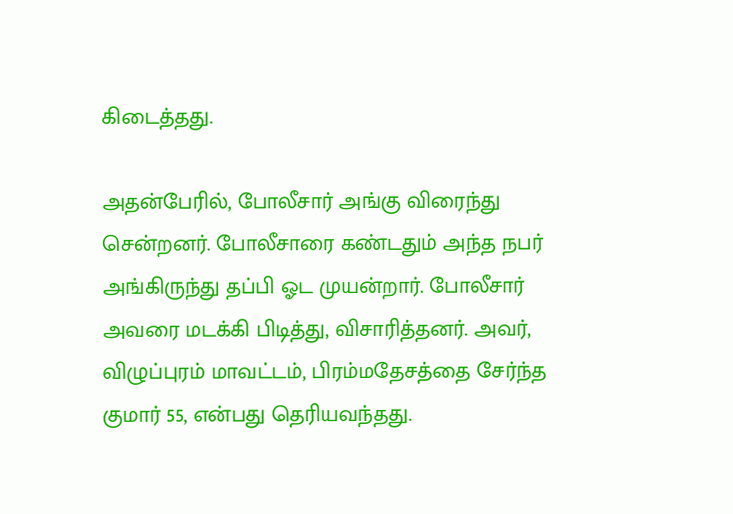கிடைத்தது.

அதன்பேரில், போலீசார் அங்கு விரைந்து சென்றனர். போலீசாரை கண்டதும் அந்த நபர் அங்கிருந்து தப்பி ஓட முயன்றார். போலீசார் அவரை மடக்கி பிடித்து, விசாரித்தனர். அவர், விழுப்புரம் மாவட்டம், பிரம்மதேசத்தை சேர்ந்த குமார் 55, என்பது தெரியவந்தது.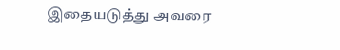இதையடுத்து அவரை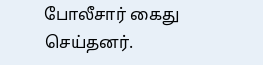போலீசார் கைது செய்தனர்.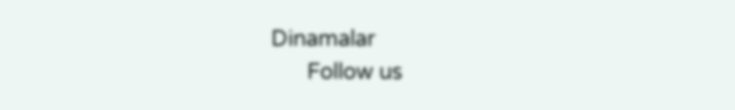Dinamalar
      Follow us